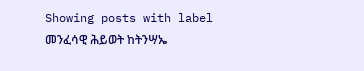Showing posts with label መንፈሳዊ ሕይወት ከትንሣኤ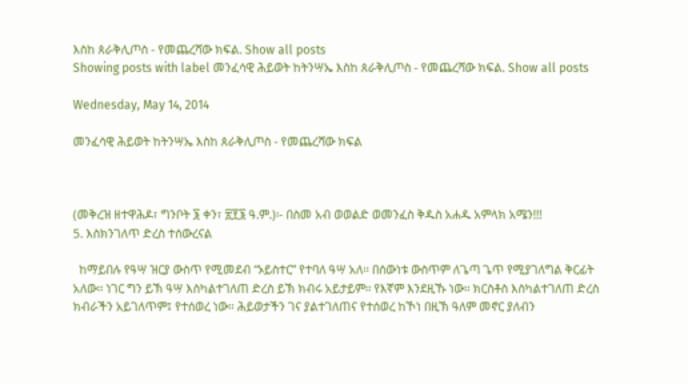እስከ ጰራቅሊጦስ - የመጨረሻው ክፍል. Show all posts
Showing posts with label መንፈሳዊ ሕይወት ከትንሣኤ እስከ ጰራቅሊጦስ - የመጨረሻው ክፍል. Show all posts

Wednesday, May 14, 2014

መንፈሳዊ ሕይወት ከትንሣኤ እስከ ጰራቅሊጦስ - የመጨረሻው ክፍል



(መቅረዝ ዘተዋሕዶ፣ ግንቦት ፮ ቀን፣ ፳፻፮ ዓ.ም.)፡- በስመ አብ ወወልድ ወመንፈስ ቅዱስ አሐዱ አምላክ አሜን!!!
5. እስክንገለጥ ድረስ ተሰውረናል

  ከማይበሉ የዓሣ ዝርያ ውስጥ የሚመደብ “ኦይስተር” የተባለ ዓሣ አለ፡፡ በሰውነቱ ውስጥም ለጌጣ ጌጥ የሚያገለግል ቅርፊት አለው፡፡ ነገር ግን ይኽ ዓሣ እስካልተገለጠ ድረስ ይኽ ክብሩ አይታይም፡፡ የእኛም እንደዚኹ ነው፡፡ ክርስቶስ እስካልተገለጠ ድረስ ክብራችን አይገለጥም፤ የተሰወረ ነው፡፡ ሕይወታችን ገና ያልተገለጠና የተሰወረ ከኾነ በዚኽ ዓለም መኖር ያለብን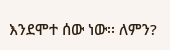እንደሞተ ሰው ነው፡፡ ለምን?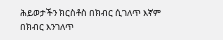ሕይወታችን ክርስቶስ በክብር ሲገለጥ እኛም በክብር እንገለጥ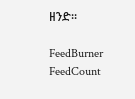ዘንድ፡፡

FeedBurner FeedCount